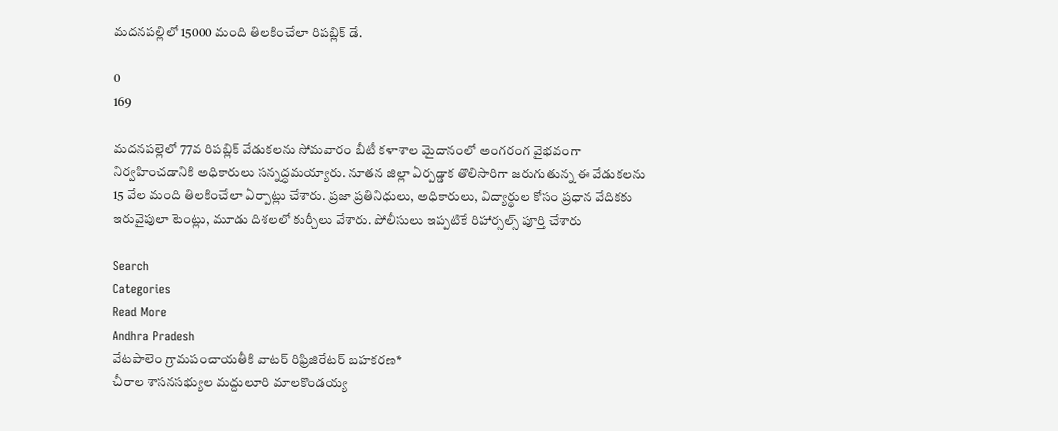మదనపల్లిలో 15000 మంది తిలకించేలా రిపబ్లిక్ డే.

0
169

మదనపల్లెలో 77వ రిపబ్లిక్ వేడుకలను సోమవారం బీటీ కళాశాల మైదానంలో అంగరంగ వైభవంగా నిర్వహించడానికి అధికారులు సన్నద్ధమయ్యారు. నూతన జిల్లా ఏర్పడ్డాక తొలిసారిగా జరుగుతున్న ఈ వేడుకలను 15 వేల మంది తిలకించేలా ఏర్పాట్లు చేశారు. ప్రజా ప్రతినిధులు, అధికారులు, విద్యార్థుల కోసం ప్రధాన వేదికకు ఇరువైపులా టెంట్లు, మూడు దిశలలో కుర్చీలు వేశారు. పోలీసులు ఇప్పటికే రిహార్సల్స్ పూర్తి చేశారు

Search
Categories
Read More
Andhra Pradesh
వేటపాలెం గ్రామపంచాయతీకి వాటర్ రిఫ్రిజిరేటర్ బహకరణ*
చీరాల శాసనసభ్యుల మద్దులూరి మాలకొండయ్య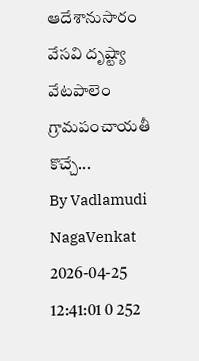ఆదేశానుసారం వేసవి దృష్ట్యా వేటపాలెం గ్రామపంచాయతీ కొచ్చే...
By Vadlamudi NagaVenkat 2026-04-25 12:41:01 0 252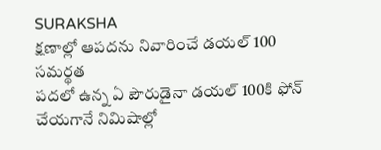SURAKSHA
క్షణాల్లో ఆపదను నివారించే డయల్ 100 సమర్థత
పదలో ఉన్న ఏ పౌరుడైనా డయల్ 100కి ఫోన్ చేయగానే నిమిషాల్లో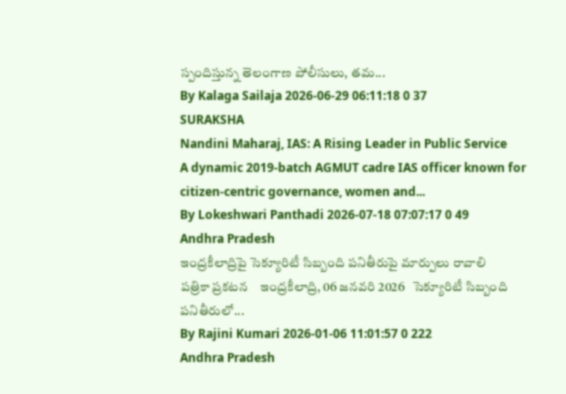స్పందిస్తున్న తెలంగాణ పోలీసులు, తమ...
By Kalaga Sailaja 2026-06-29 06:11:18 0 37
SURAKSHA
Nandini Maharaj, IAS: A Rising Leader in Public Service
A dynamic 2019-batch AGMUT cadre IAS officer known for citizen-centric governance, women and...
By Lokeshwari Panthadi 2026-07-18 07:07:17 0 49
Andhra Pradesh
ఇంద్రకీలాద్రిపై సెక్యూరిటీ సిబ్బంది పనితీరుపై మార్పులు రావాలి
పత్రికా ప్రకటన    ఇంద్రకీలాద్రి, 06 జనవరి 2026   సెక్యూరిటీ సిబ్బంది పనితీరులో...
By Rajini Kumari 2026-01-06 11:01:57 0 222
Andhra Pradesh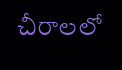చీరాలలో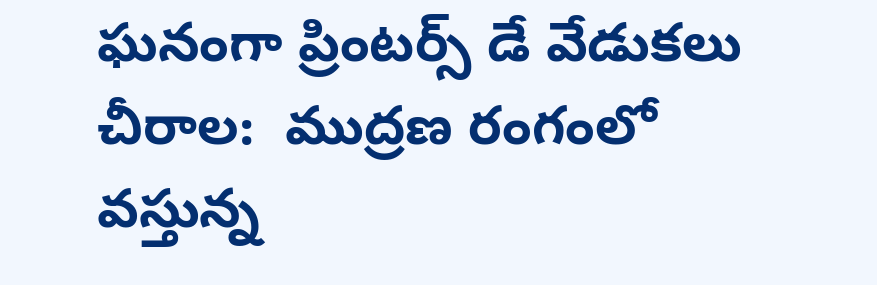ఘనంగా ప్రింటర్స్ డే వేడుకలు
చీరాల:  ముద్రణ రంగంలో వస్తున్న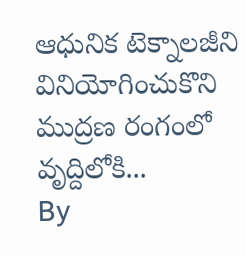ఆధునిక టెక్నాలజీని వినియోగించుకొని ముద్రణ రంగంలో వృద్దిలోకి...
By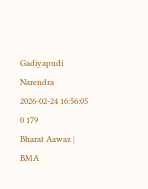Gadiyapudi Narendra 2026-02-24 16:56:05 0 179
Bharat Aawaz | BMA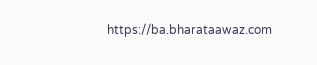https://ba.bharataawaz.com